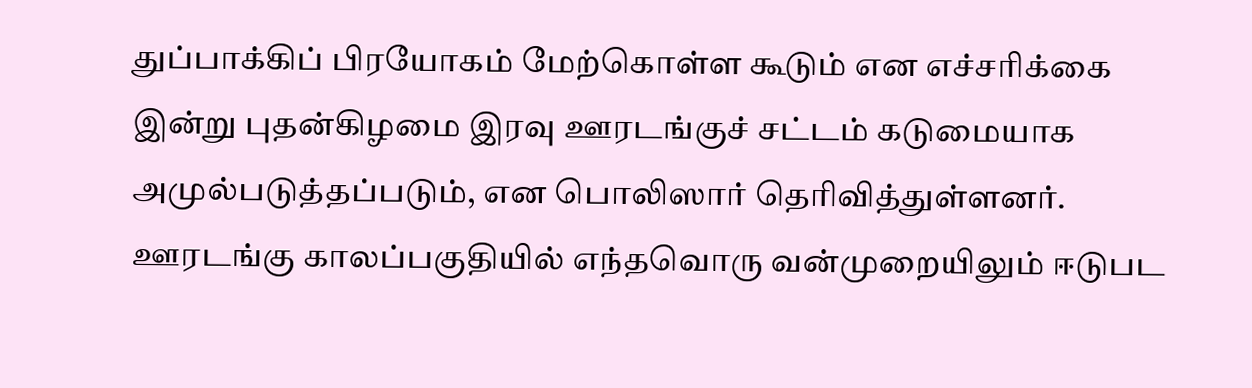துப்பாக்கிப் பிரயோகம் மேற்கொள்ள கூடும் என எச்சரிக்கை
இன்று புதன்கிழமை இரவு ஊரடங்குச் சட்டம் கடுமையாக அமுல்படுத்தப்படும், என பொலிஸார் தெரிவித்துள்ளனர்.
ஊரடங்கு காலப்பகுதியில் எந்தவொரு வன்முறையிலும் ஈடுபட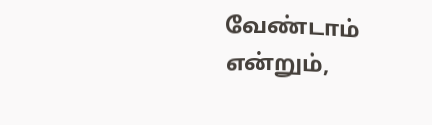வேண்டாம் என்றும்,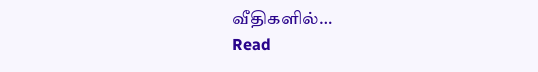வீதிகளில்…
Read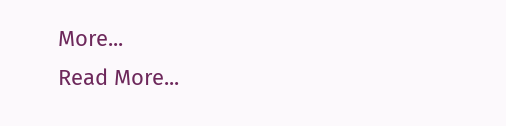More...
Read More...